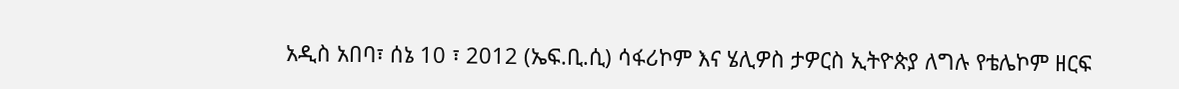አዲስ አበባ፣ ሰኔ 10 ፣ 2012 (ኤፍ.ቢ.ሲ) ሳፋሪኮም እና ሄሊዎስ ታዎርስ ኢትዮጵያ ለግሉ የቴሌኮም ዘርፍ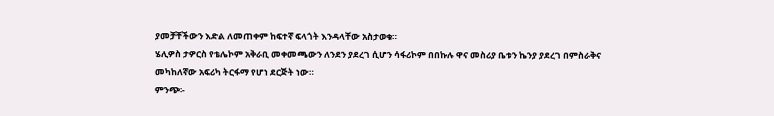ያመቻቸችውን እድል ለመጠቀም ከፍተኛ ፍላጎት እንዳላቸው አስታወቁ።
ሄሊዎስ ታዎርስ የቴሌኮም አቅራቢ መቀመጫውን ለንደን ያደረገ ሲሆን ሳፋሪኮም በበኩሉ ዋና መስሪያ ቤቱን ኬንያ ያደረገ በምስራቅና መካከለኛው አፍሪካ ትርፋማ የሆነ ደርጅት ነው።
ምንጭ፡-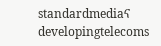standardmediaና developingtelecoms